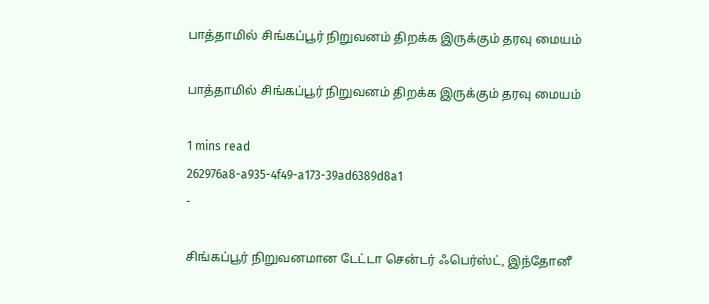பாத்தாமில் சிங்கப்பூர் நிறுவனம் திறக்க இருக்கும் தரவு மையம்

பாத்தாமில் சிங்கப்பூர் நிறுவனம் திறக்க இருக்கும் தரவு மையம்

1 mins read
262976a8-a935-4f49-a173-39ad6389d8a1
-

சிங்கப்பூர் நிறுவனமான டேட்டா சென்டர் ஃபெர்ஸ்ட், இந்தோனீ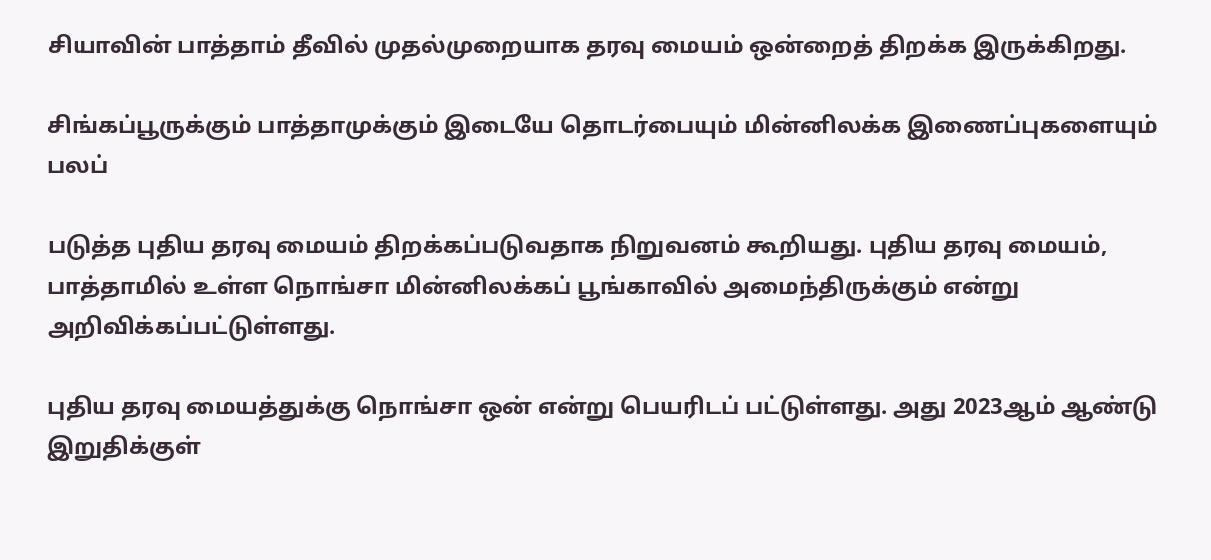சியாவின் பாத்தாம் தீவில் முதல்முறையாக தரவு மையம் ஒன்றைத் திறக்க இருக்கிறது.

சிங்கப்பூருக்கும் பாத்தாமுக்கும் இடையே தொடர்பையும் மின்னிலக்க இணைப்புகளையும் பலப்

படுத்த புதிய தரவு மையம் திறக்கப்படுவதாக நிறுவனம் கூறியது. புதிய தரவு மையம், பாத்தாமில் உள்ள நொங்சா மின்னிலக்கப் பூங்காவில் அமைந்திருக்கும் என்று அறிவிக்கப்பட்டுள்ளது.

புதிய தரவு மையத்துக்கு நொங்சா ஒன் என்று பெயரிடப் பட்டுள்ளது. அது 2023ஆம் ஆண்டு இறுதிக்குள்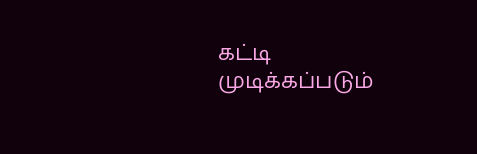கட்டி முடிக்கப்படும்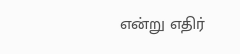என்று எதிர்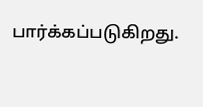பார்க்கப்படுகிறது.